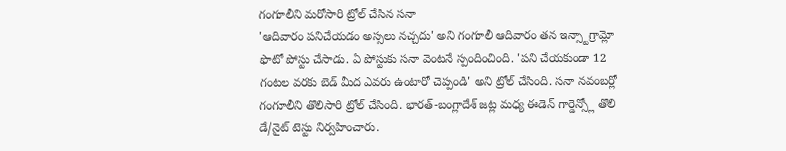గంగూలీని మరోసారి ట్రోల్ చేసిన సనా
'ఆదివారం పనిచేయడం అస్సలు నచ్చదు' అని గంగూలీ ఆదివారం తన ఇన్స్టాగ్రామ్లో ఫొటో పోస్టు చేసాడు. ఏ పోస్టుకు సనా వెంటనే స్పందించింది. 'పని చేయకుండా 12 గంటల వరకు బెడ్ మీద ఎవరు ఉంటారో చెప్పండి' అని ట్రోల్ చేసింది. సనా నవంబర్లో గంగూలీని తొలిసారి ట్రోల్ చేసింది. భారత్-బంగ్లాదేశ్ జట్ల మధ్య ఈడెన్ గార్డెన్స్లో తొలి డే/నైట్ టెస్టు నిర్వహించారు.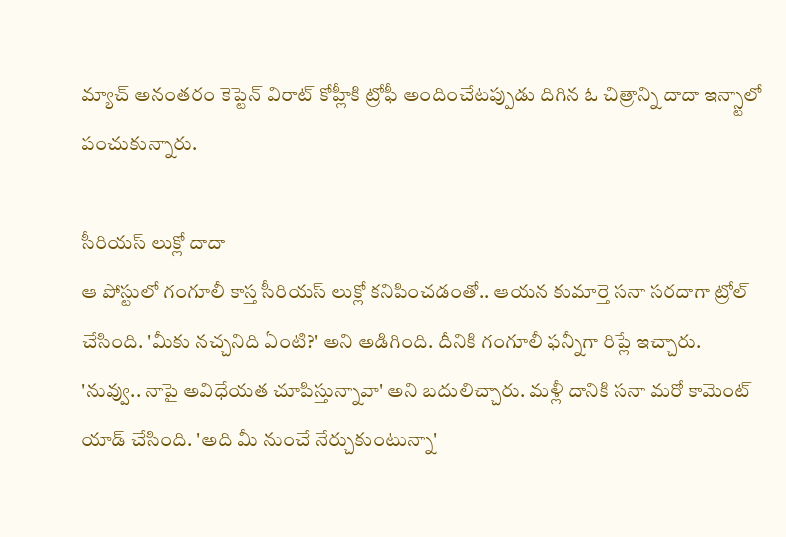మ్యాచ్ అనంతరం కెప్టెన్ విరాట్ కోహ్లీకి ట్రోఫీ అందించేటప్పుడు దిగిన ఓ చిత్రాన్ని దాదా ఇన్స్టాలో పంచుకున్నారు.

సీరియస్ లుక్లో దాదా
ఆ పోస్టులో గంగూలీ కాస్త సీరియస్ లుక్లో కనిపించడంతో.. ఆయన కుమార్తె సనా సరదాగా ట్రోల్ చేసింది. 'మీకు నచ్చనిది ఏంటి?' అని అడిగింది. దీనికి గంగూలీ ఫన్నీగా రిప్లే ఇచ్చారు. 'నువ్వు.. నాపై అవిధేయత చూపిస్తున్నావా' అని బదులిచ్చారు. మళ్లీ దానికి సనా మరో కామెంట్ యాడ్ చేసింది. 'అది మీ నుంచే నేర్చుకుంటున్నా'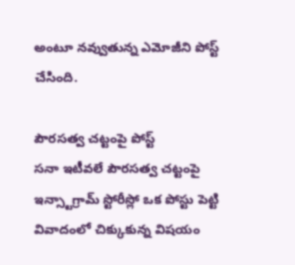అంటూ నవ్వుతున్న ఎమోజీని పోస్ట్ చేసింది.

పౌరసత్వ చట్టంపై పోస్ట్
సనా ఇటీవలే పౌరసత్వ చట్టంపై ఇన్స్టాగ్రామ్ స్టోరీస్లో ఒక పోస్టు పెట్టి వివాదంలో చిక్కుకున్న విషయం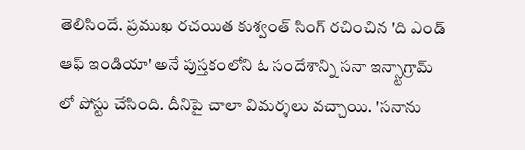తెలిసిందే. ప్రముఖ రచయిత కుశ్వంత్ సింగ్ రచించిన 'ది ఎండ్ ఆఫ్ ఇండియా' అనే పుస్తకంలోని ఓ సందేశాన్ని సనా ఇన్స్టాగ్రామ్ లో పోస్టు చేసింది. దీనిపై చాలా విమర్శలు వచ్చాయి. 'సనాను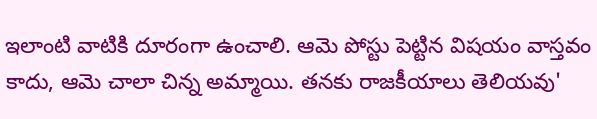ఇలాంటి వాటికి దూరంగా ఉంచాలి. ఆమె పోస్టు పెట్టిన విషయం వాస్తవం కాదు, ఆమె చాలా చిన్న అమ్మాయి. తనకు రాజకీయాలు తెలియవు'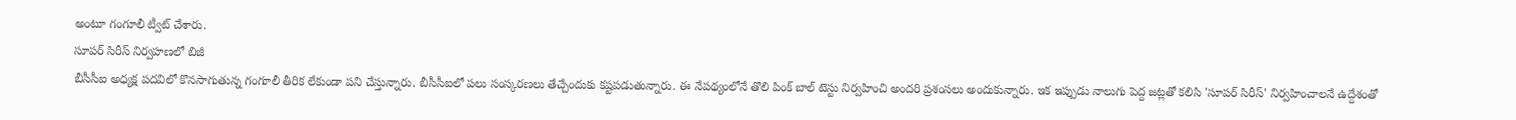అంటూ గంగూలీ ట్వీట్ చేశారు.
సూపర్ సిరీస్ నిర్వహణలో బిజీ
బీసీసీఐ అధ్యక్ష పదవిలో కొనసాగుతున్న గంగూలీ తీరిక లేకుండా పని చేస్తున్నారు. బీసీసీఐలో పలు సంస్కరణలు తేచ్చేందుకు కష్టపడుతున్నారు. ఈ నేపథ్యంలోనే తొలి పింక్ బాల్ టెస్టు నిర్వహించి అందరి ప్రశంసలు అందుకున్నారు. ఇక ఇప్పుడు నాలుగు పెద్ద జట్లతో కలిసి 'సూపర్ సిరీస్' నిర్వహించాలనే ఉద్దేశంతో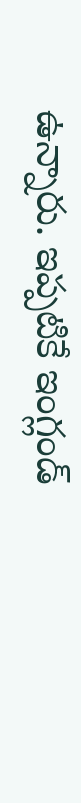ఉన్నారు. ఇప్పటికే ఇంగ్లండ్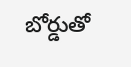బోర్డుతో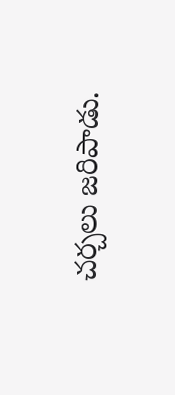చర్చలు జరిపాడు.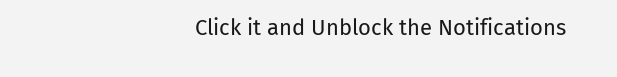Click it and Unblock the Notifications